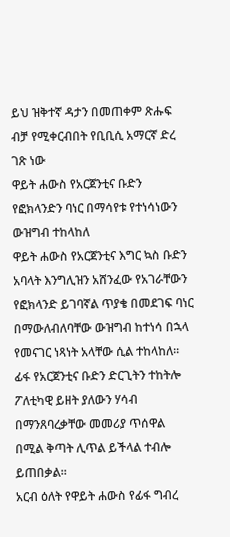ይህ ዝቅተኛ ዳታን በመጠቀም ጽሑፍ ብቻ የሚቀርብበት የቢቢሲ አማርኛ ድረ ገጽ ነው
ዋይት ሐውስ የአርጀንቲና ቡድን የፎክላንድን ባነር በማሳየቱ የተነሳነውን ውዝግብ ተከላከለ
ዋይት ሐውስ የአርጀንቲና እግር ኳስ ቡድን አባላት እንግሊዝን አሸንፈው የአገራቸውን የፎክላንድ ይገባኛል ጥያቄ በመደገፍ ባነር በማውለብለባቸው ውዝግብ ከተነሳ በኋላ የመናገር ነጻነት አላቸው ሲል ተከላከለ።
ፊፋ የአርጀንቲና ቡድን ድርጊትን ተከትሎ ፖለቲካዊ ይዘት ያለውን ሃሳብ በማንጸባረቃቸው መመሪያ ጥሰዋል በሚል ቅጣት ሊጥል ይችላል ተብሎ ይጠበቃል።
አርብ ዕለት የዋይት ሐውስ የፊፋ ግብረ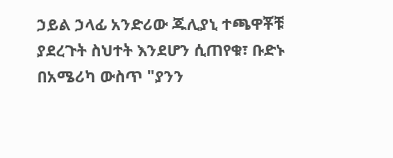ኃይል ኃላፊ አንድሪው ጁሊያኒ ተጫዋቾቹ ያደረጉት ስህተት እንደሆን ሲጠየቁ፣ ቡድኑ በአሜሪካ ውስጥ "ያንን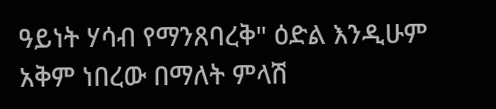ዓይነት ሃሳብ የማንጸባረቅ" ዕድል እንዲሁም አቅም ነበረው በማለት ምላሽ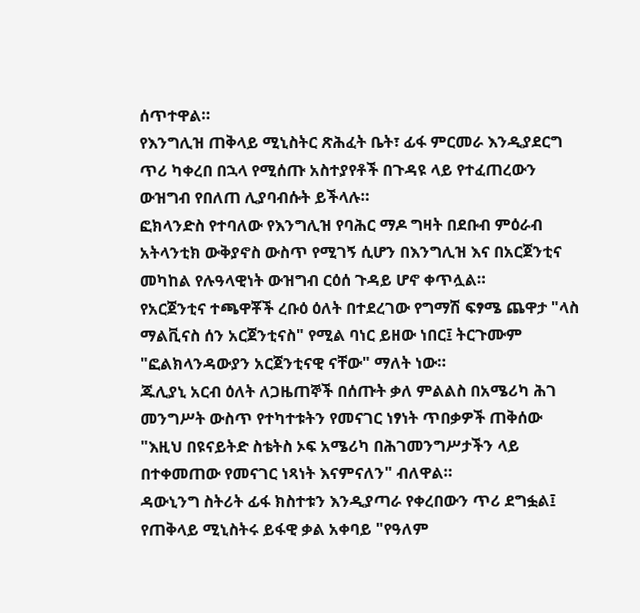ሰጥተዋል።
የእንግሊዝ ጠቅላይ ሚኒስትር ጽሕፈት ቤት፣ ፊፋ ምርመራ እንዲያደርግ ጥሪ ካቀረበ በኋላ የሚሰጡ አስተያየቶች በጉዳዩ ላይ የተፈጠረውን ውዝግብ የበለጠ ሊያባብሱት ይችላሉ።
ፎክላንድስ የተባለው የእንግሊዝ የባሕር ማዶ ግዛት በደቡብ ምዕራብ አትላንቲክ ውቅያኖስ ውስጥ የሚገኝ ሲሆን በእንግሊዝ እና በአርጀንቲና መካከል የሉዓላዊነት ውዝግብ ርዕሰ ጉዳይ ሆኖ ቀጥሏል።
የአርጀንቲና ተጫዋቾች ረቡዕ ዕለት በተደረገው የግማሽ ፍፃሜ ጨዋታ "ላስ ማልቪናስ ሰን አርጀንቲናስ" የሚል ባነር ይዘው ነበር፤ ትርጉሙም "ፎልክላንዳውያን አርጀንቲናዊ ናቸው" ማለት ነው።
ጁሊያኒ አርብ ዕለት ለጋዜጠኞች በሰጡት ቃለ ምልልስ በአሜሪካ ሕገ መንግሥት ውስጥ የተካተቱትን የመናገር ነፃነት ጥበቃዎች ጠቅሰው "እዚህ በዩናይትድ ስቴትስ ኦፍ አሜሪካ በሕገመንግሥታችን ላይ በተቀመጠው የመናገር ነጻነት እናምናለን" ብለዋል።
ዳውኒንግ ስትሪት ፊፋ ክስተቱን እንዲያጣራ የቀረበውን ጥሪ ደግፏል፤ የጠቅላይ ሚኒስትሩ ይፋዊ ቃል አቀባይ "የዓለም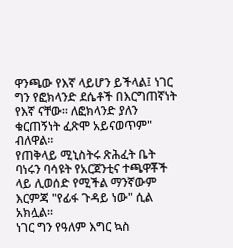ዋንጫው የእኛ ላይሆን ይችላል፤ ነገር ግን የፎክላንድ ደሴቶች በእርግጠኛነት የእኛ ናቸው። ለፎክላንድ ያለን ቁርጠኝነት ፈጽሞ አይናወጥም" ብለዋል።
የጠቅላይ ሚኒስትሩ ጽሕፈት ቤት ባነሩን ባሳዩት የአርጀንቲና ተጫዋቾች ላይ ሊወሰድ የሚችል ማንኛውም እርምጃ "የፊፋ ጉዳይ ነው" ሲል አክሏል።
ነገር ግን የዓለም እግር ኳስ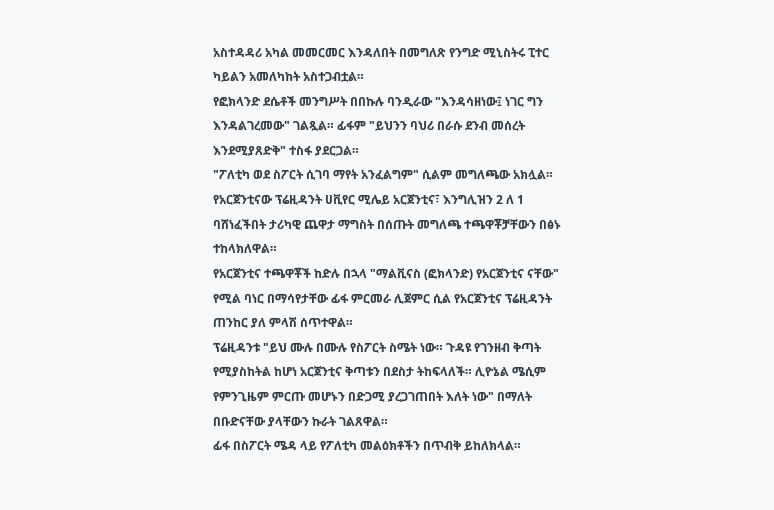አስተዳዳሪ አካል መመርመር እንዳለበት በመግለጽ የንግድ ሚኒስትሩ ፒተር ካይልን አመለካከት አስተጋብቷል።
የፎክላንድ ደሴቶች መንግሥት በበኩሉ ባንዲራው "እንዳሳዘነው፤ ነገር ግን እንዳልገረመው" ገልጿል። ፊፋም "ይህንን ባህሪ በራሱ ደንብ መሰረት እንደሚያጸድቅ" ተስፋ ያደርጋል።
"ፖለቲካ ወደ ስፖርት ሲገባ ማየት አንፈልግም" ሲልም መግለጫው አክሏል።
የአርጀንቲናው ፕሬዚዳንት ሀቪየር ሚሌይ አርጀንቲና፣ እንግሊዝን 2 ለ 1 ባሸነፈችበት ታሪካዊ ጨዋታ ማግስት በሰጡት መግለጫ ተጫዋቾቻቸውን በፅኑ ተከላክለዋል።
የአርጀንቲና ተጫዋቾች ከድሉ በኋላ "ማልቪናስ (ፎክላንድ) የአርጀንቲና ናቸው" የሚል ባነር በማሳየታቸው ፊፋ ምርመራ ሊጀምር ሲል የአርጀንቲና ፕሬዚዳንት ጠንከር ያለ ምላሽ ሰጥተዋል።
ፕሬዚዳንቱ "ይህ ሙሉ በሙሉ የስፖርት ስሜት ነው። ጉዳዩ የገንዘብ ቅጣት የሚያስከትል ከሆነ አርጀንቲና ቅጣቱን በደስታ ትከፍላለች። ሊዮኔል ሜሲም የምንጊዜም ምርጡ መሆኑን በድጋሚ ያረጋገጠበት እለት ነው" በማለት በቡድናቸው ያላቸውን ኩራት ገልጸዋል።
ፊፋ በስፖርት ሜዳ ላይ የፖለቲካ መልዕክቶችን በጥብቅ ይከለክላል።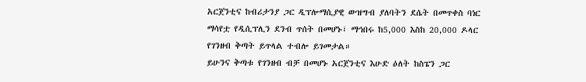አርጀንቲና ከብሪታንያ ጋር ዲፕሎማሲያዊ ውዝግብ ያለባትን ደሴት በመጥቀስ ባነር ማሳየቷ የዲሲፕሊን ደንብ ጥሰት በመሆኑ፣ ማኅበሩ ከ5,000 እስከ 20,000 ዶላር የገንዘብ ቅጣት ይጥላል ተብሎ ይገመታል።
ይሁንና ቅጣቱ የገንዘብ ብቻ በመሆኑ አርጀንቲና እሁድ ዕለት ከስፔን ጋር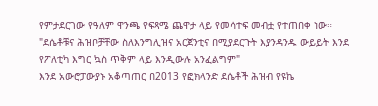የምታደርገው የዓለም ዋንጫ የፍጻሜ ጨዋታ ላይ የመሳተፍ መብቷ የተጠበቀ ነው።
"ደሴቶቹና ሕዝቦቻቸው ስለእንግሊዝና አርጀንቲና በሚያደርጉት እያንዳንዱ ውይይት እንደ የፖለቲካ እግር ኳስ ጥቅም ላይ እንዲውሉ አንፈልግም"
እንደ አውሮፓውያኑ አቆጣጠር በ2013 የፎክላንድ ደሴቶች ሕዝብ የዩኬ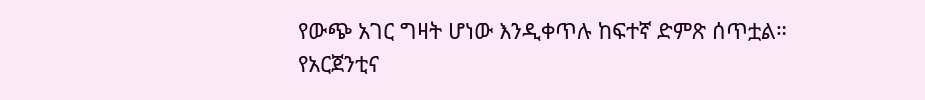የውጭ አገር ግዛት ሆነው እንዲቀጥሉ ከፍተኛ ድምጽ ሰጥቷል።
የአርጀንቲና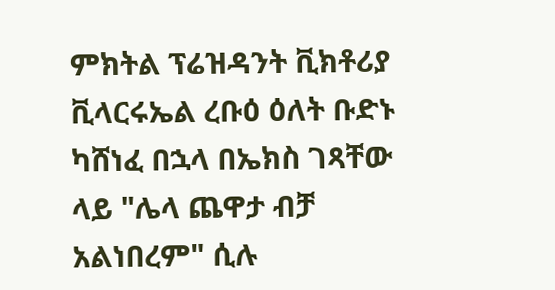ምክትል ፕሬዝዳንት ቪክቶሪያ ቪላርሩኤል ረቡዕ ዕለት ቡድኑ ካሸነፈ በኋላ በኤክስ ገጻቸው ላይ "ሌላ ጨዋታ ብቻ አልነበረም" ሲሉ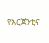የአርጀንቲና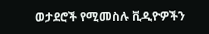ወታደሮች የሚመስሉ ቪዲዮዎችን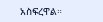አስፍረዋል።